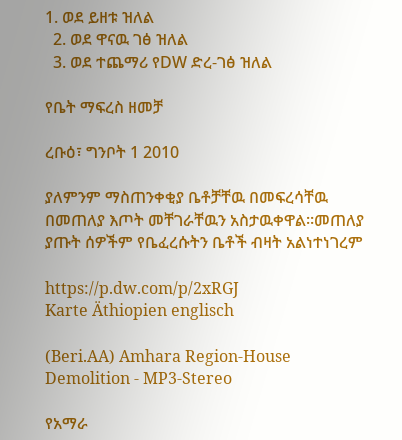1. ወደ ይዘቱ ዝለል
  2. ወደ ዋናዉ ገፅ ዝለል
  3. ወደ ተጨማሪ የDW ድረ-ገፅ ዝለል

የቤት ማፍረስ ዘመቻ

ረቡዕ፣ ግንቦት 1 2010

ያለምንም ማስጠንቀቂያ ቤቶቻቸዉ በመፍረሳቸዉ በመጠለያ እጦት መቸገራቸዉን አስታዉቀዋል።መጠለያ ያጡት ሰዎችም የቤፈረሱትን ቤቶች ብዛት አልነተነገረም

https://p.dw.com/p/2xRGJ
Karte Äthiopien englisch

(Beri.AA) Amhara Region-House Demolition - MP3-Stereo

የአማራ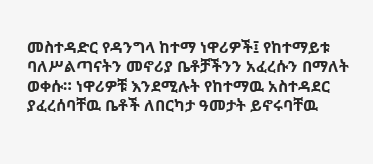መስተዳድር የዳንግላ ከተማ ነዋሪዎች፤ የከተማይቱ ባለሥልጣናትን መኖሪያ ቤቶቻችንን አፈረሱን በማለት ወቀሱ። ነዋሪዎቹ እንደሚሉት የከተማዉ አስተዳደር ያፈረሰባቸዉ ቤቶች ለበርካታ ዓመታት ይኖሩባቸዉ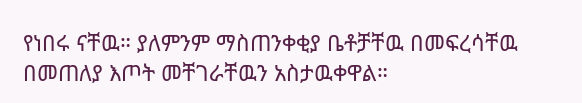የነበሩ ናቸዉ። ያለምንም ማስጠንቀቂያ ቤቶቻቸዉ በመፍረሳቸዉ በመጠለያ እጦት መቸገራቸዉን አስታዉቀዋል።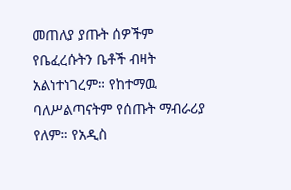መጠለያ ያጡት ሰዎችም የቤፈረሱትን ቤቶች ብዛት አልነተነገረም። የከተማዉ ባለሥልጣናትም የሰጡት ማብራሪያ የለም። የአዲስ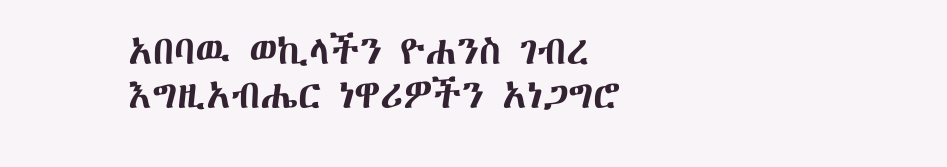አበባዉ ወኪላችን ዮሐንስ ገብረ እግዚአብሔር ነዋሪዎችን አነጋግሮ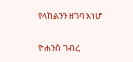የላከልንን ዘገባ እነሆ

ዮሐንስ ገብረ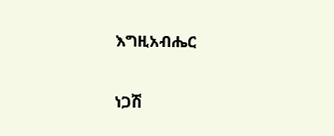እግዚአብሔር

ነጋሽ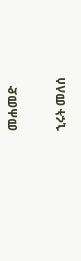መሐመድ

ኂሩት መለሰ